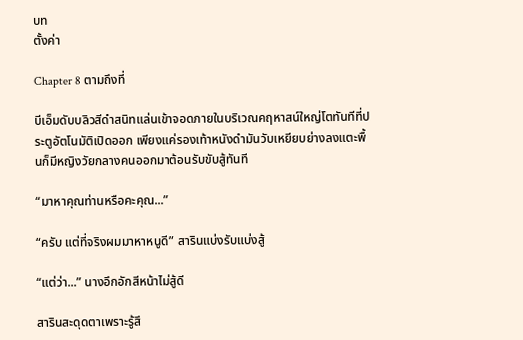บท
ตั้งค่า

Chapter 8 ตามถึงที่

บีเอ็มดับบลิวสีดำสนิทแล่นเข้าจอดภายในบริเวณคฤหาสน์ใหญ่โตทันทีที่ประตูอัตโนมัติเปิดออก เพียงแค่รองเท้าหนังดำมันวับเหยียบย่างลงแตะพื้นก็มีหญิงวัยกลางคนออกมาต้อนรับขับสู้ทันที

“มาหาคุณท่านหรือคะคุณ...”

“ครับ แต่ที่จริงผมมาหาหนูดี” สารินแบ่งรับแบ่งสู้

“แต่ว่า...” นางอึกอักสีหน้าไม่สู้ดี

สารินสะดุดตาเพราะรู้สึ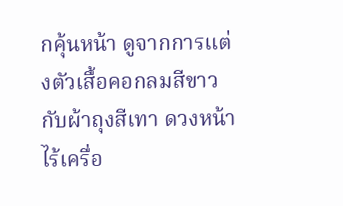กคุ้นหน้า ดูจากการแต่งตัวเสื้อคอกลมสีขาวกับผ้าถุงสีเทา ดวงหน้าไร้เครื่อ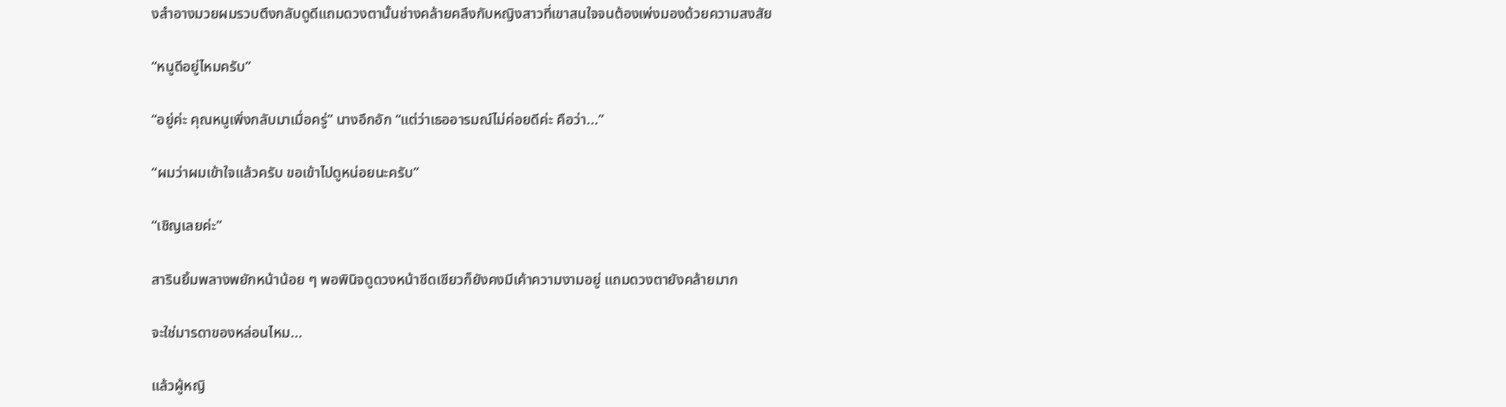งสำอางมวยผมรวบตึงกลับดูดีแถมดวงตานั้นช่างคล้ายคลึงกับหญิงสาวที่เขาสนใจจนต้องเพ่งมองด้วยความสงสัย

“หนูดีอยู่ไหมครับ”

“อยู่ค่ะ คุณหนูเพิ่งกลับมาเมื่อครู่” นางอึกอัก “แต่ว่าเธออารมณ์ไม่ค่อยดีค่ะ คือว่า...”

“ผมว่าผมเข้าใจแล้วครับ ขอเข้าไปดูหน่อยนะครับ”

“เชิญเลยค่ะ”

สารินยิ้มพลางพยักหน้าน้อย ๆ พอพินิจดูดวงหน้าซีดเซียวก็ยังคงมีเค้าความงามอยู่ แถมดวงตายังคล้ายมาก

จะใช่มารดาของหล่อนไหม...

แล้วผู้หญิ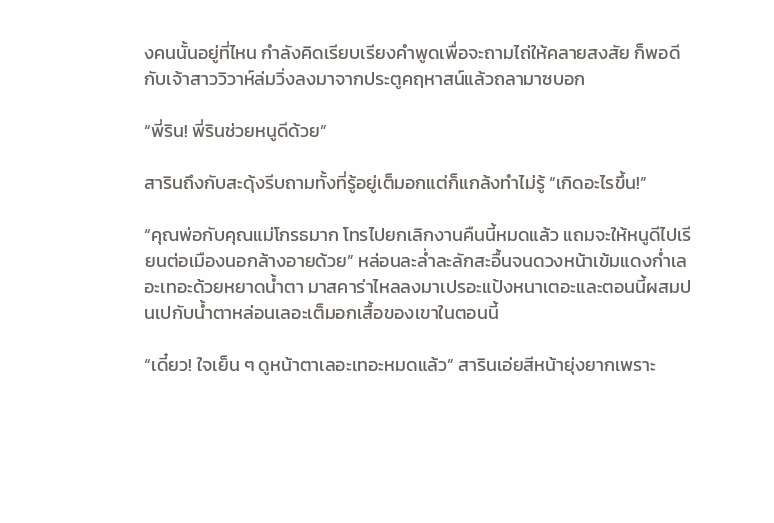งคนนั้นอยู่ที่ไหน กำลังคิดเรียบเรียงคำพูดเพื่อจะถามไถ่ให้คลายสงสัย ก็พอดีกับเจ้าสาววิวาห์ล่มวิ่งลงมาจากประตูคฤหาสน์แล้วถลามาซบอก

“พี่ริน! พี่รินช่วยหนูดีด้วย”

สารินถึงกับสะดุ้งรีบถามทั้งที่รู้อยู่เต็มอกแต่ก็แกล้งทำไม่รู้ “เกิดอะไรขึ้น!”

“คุณพ่อกับคุณแม่โกรธมาก โทรไปยกเลิกงานคืนนี้หมดแล้ว แถมจะให้หนูดีไปเรียนต่อเมืองนอกล้างอายด้วย” หล่อนละล่ำละลักสะอื้นจนดวงหน้าเข้มแดงก่ำเลอะเทอะด้วยหยาดน้ำตา มาสคาร่าไหลลงมาเปรอะแป้งหนาเตอะและตอนนี้ผสมปนเปกับน้ำตาหล่อนเลอะเต็มอกเสื้อของเขาในตอนนี้

“เดี๋ยว! ใจเย็น ๆ ดูหน้าตาเลอะเทอะหมดแล้ว” สารินเอ่ยสีหน้ายุ่งยากเพราะ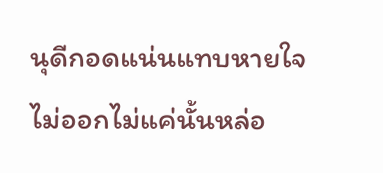นุดีกอดแน่นแทบหายใจไม่ออกไม่แค่นั้นหล่อ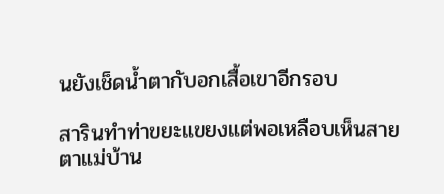นยังเช็ดน้ำตากับอกเสื้อเขาอีกรอบ

สารินทำท่าขยะแขยงแต่พอเหลือบเห็นสายตาแม่บ้าน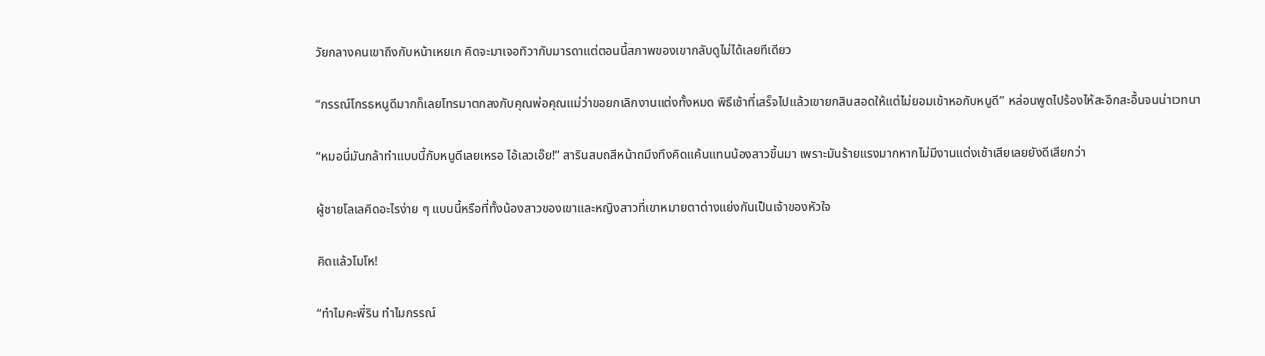วัยกลางคนเขาถึงกับหน้าเหยเก คิดจะมาเจอทิวากับมารดาแต่ตอนนี้สภาพของเขากลับดูไม่ได้เลยทีเดียว

“กรรณ์โกรธหนูดีมากก็เลยโทรมาตกลงกับคุณพ่อคุณแม่ว่าขอยกเลิกงานแต่งทั้งหมด พิธีเช้าที่เสร็จไปแล้วเขายกสินสอดให้แต่ไม่ยอมเข้าหอกับหนูดี” หล่อนพูดไปร้องไห้สะอึกสะอื้นจนน่าเวทนา

“หมอนี่มันกล้าทำแบบนี้กับหนูดีเลยเหรอ ไอ้เลวเอ๊ย!” สารินสบถสีหน้าถมึงทึงคิดแค้นแทนน้องสาวขึ้นมา เพราะมันร้ายแรงมากหากไม่มีงานแต่งเช้าเสียเลยยังดีเสียกว่า

ผู้ชายโลเลคิดอะไรง่าย ๆ แบบนี้หรือที่ทั้งน้องสาวของเขาและหญิงสาวที่เขาหมายตาต่างแย่งกันเป็นเจ้าของหัวใจ

คิดแล้วโมโห!

“ทำไมคะพี่ริน ทำไมกรรณ์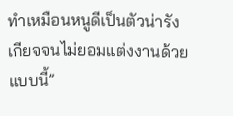ทำเหมือนหนูดีเป็นตัวน่ารังเกียจจนไม่ยอมแต่งงานด้วยแบบนี้”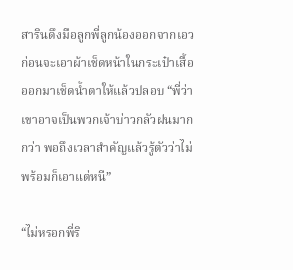สารินดึงมือลูกพี่ลูกน้องออกจากเอว ก่อนจะเอาผ้าเช็ดหน้าในกระเป๋าเสื้อออกมาเช็ดน้ำตาให้แล้วปลอบ “พี่ว่าเขาอาจเป็นพวกเจ้าบ่าวกลัวฝนมากกว่า พอถึงเวลาสำคัญแล้วรู้ตัวว่าไม่พร้อมก็เอาแต่หนี”

“ไม่หรอกพี่ริ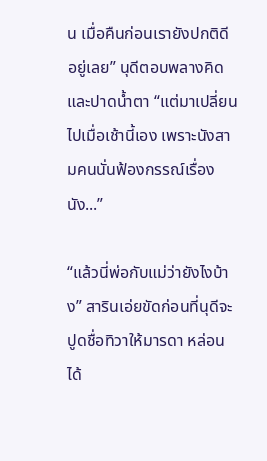น เมื่อคืนก่อนเรายังปกติดีอยู่เลย” นุดีตอบพลางคิดและปาดน้ำตา “แต่มาเปลี่ยนไปเมื่อเช้านี้เอง เพราะนังสามคนนั่นฟ้องกรรณ์เรื่องนัง...”

“แล้วนี่พ่อกับแม่ว่ายังไงบ้าง” สารินเอ่ยขัดก่อนที่นุดีจะปูดชื่อทิวาให้มารดา หล่อนได้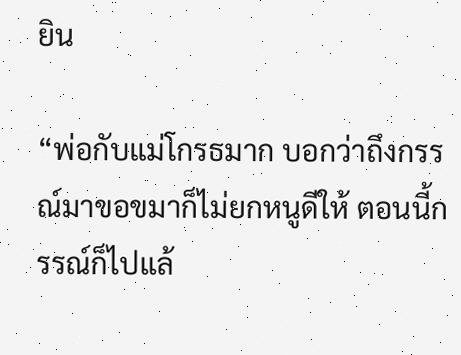ยิน

“พ่อกับแม่โกรธมาก บอกว่าถึงกรรณ์มาขอขมาก็ไม่ยกหนูดีให้ ตอนนี้กรรณ์ก็ไปแล้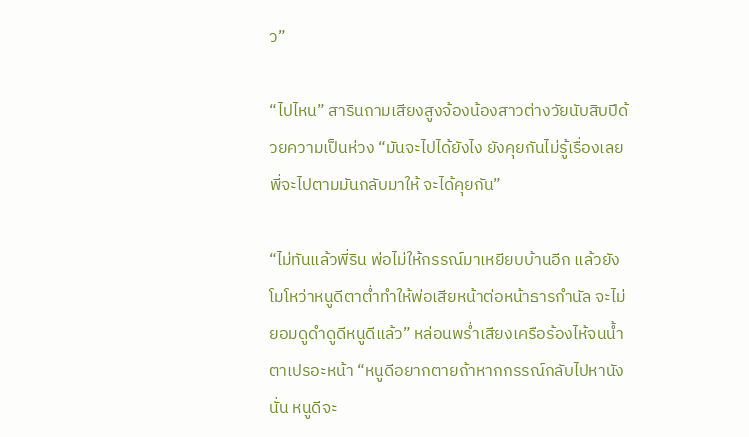ว”

“ไปไหน” สารินถามเสียงสูงจ้องน้องสาวต่างวัยนับสิบปีด้วยความเป็นห่วง “มันจะไปได้ยังไง ยังคุยกันไม่รู้เรื่องเลย พี่จะไปตามมันกลับมาให้ จะได้คุยกัน”

“ไม่ทันแล้วพี่ริน พ่อไม่ให้กรรณ์มาเหยียบบ้านอีก แล้วยังโมโหว่าหนูดีตาต่ำทำให้พ่อเสียหน้าต่อหน้าธารกำนัล จะไม่ยอมดูดำดูดีหนูดีแล้ว” หล่อนพร่ำเสียงเครือร้องไห้จนน้ำตาเปรอะหน้า “หนูดีอยากตายถ้าหากกรรณ์กลับไปหานังนั่น หนูดีจะ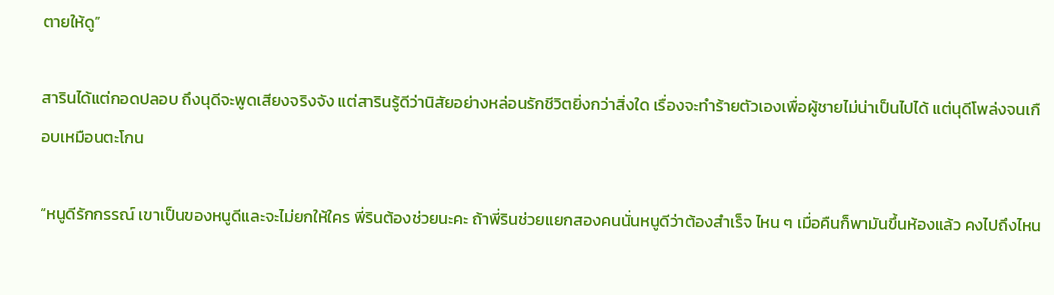ตายให้ดู”

สารินได้แต่กอดปลอบ ถึงนุดีจะพูดเสียงจริงจัง แต่สารินรู้ดีว่านิสัยอย่างหล่อนรักชีวิตยิ่งกว่าสิ่งใด เรื่องจะทำร้ายตัวเองเพื่อผู้ชายไม่น่าเป็นไปได้ แต่นุดีโพล่งจนเกือบเหมือนตะโกน

“หนูดีรักกรรณ์ เขาเป็นของหนูดีและจะไม่ยกให้ใคร พี่รินต้องช่วยนะคะ ถ้าพี่รินช่วยแยกสองคนนั่นหนูดีว่าต้องสำเร็จ ไหน ๆ เมื่อคืนก็พามันขึ้นห้องแล้ว คงไปถึงไหน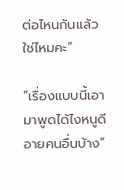ต่อไหนกันแล้วใช่ไหมคะ”

“เรื่องแบบนี้เอามาพูดได้ไงหนูดี อายคนอื่นบ้าง”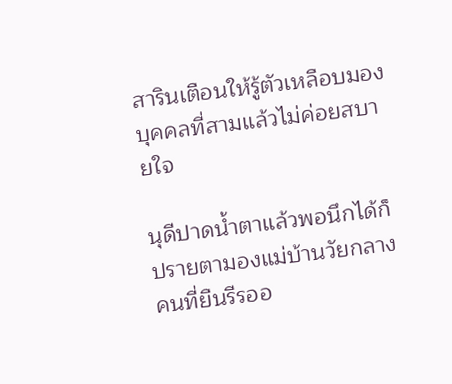สารินเตือนให้รู้ตัวเหลือบมองบุคคลที่สามแล้วไม่ค่อยสบายใจ

นุดีปาดน้ำตาแล้วพอนึกได้ก็ปรายตามองแม่บ้านวัยกลางคนที่ยืนรีรออ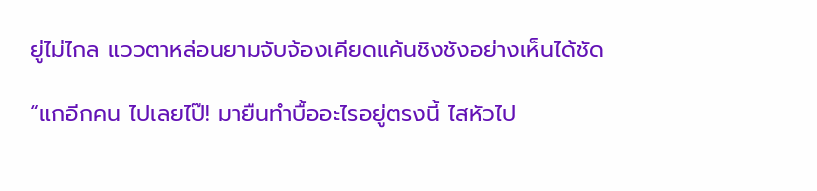ยู่ไม่ไกล แววตาหล่อนยามจับจ้องเคียดแค้นชิงชังอย่างเห็นได้ชัด

“แกอีกคน ไปเลยไป๊! มายืนทำบื้ออะไรอยู่ตรงนี้ ไสหัวไป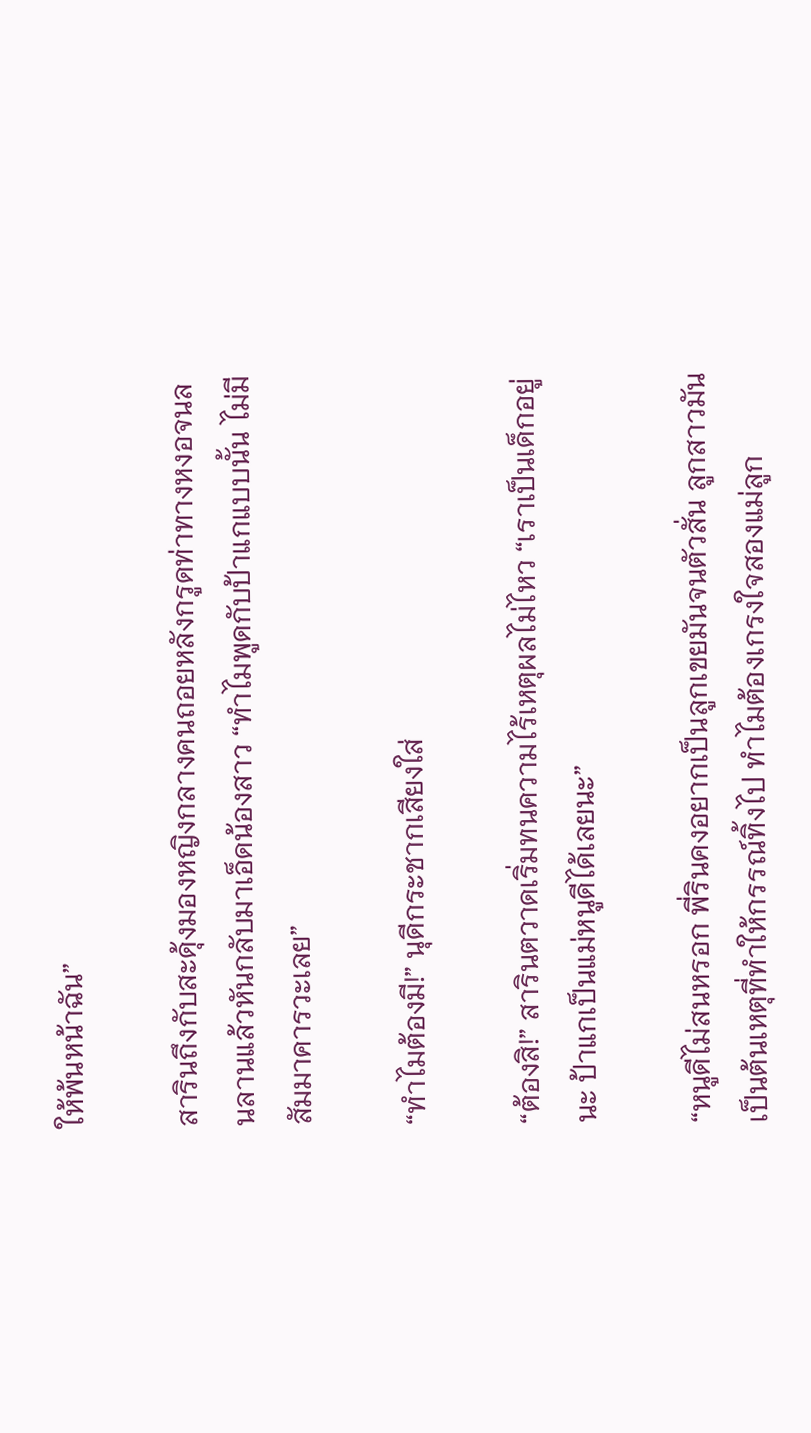ให้พ้นหน้าฉัน”

สารินถึงกับสะดุ้งมองหญิงกลางคนถอยหลังกรูดท่าทางหงอจนลนลานแล้วหันกลับมาเอ็ดน้องสาว “ทำไมพูดกับป้าแกแบบนั้น ไม่มีสัมมาคารวะเลย”

“ทำไมต้องมี!” นุดีกระชากเสียงใส่

“ต้องสิ!” สารินตวาดเริ่มทนความไร้เหตุผลไม่ไหว “เราเป็นเด็กอยู่นะ ป้าแกเป็นแม่หนูดีได้เลยนะ”

“หนูดีไม่สนหรอก พี่รินคงอยากเป็นลูกเขยมันจนตัวสั่น ลูกสาวมันเป็นต้นเหตุที่ทำให้กรรณ์ทิ้งไป ทำไมต้องเกรงใจสองแม่ลูก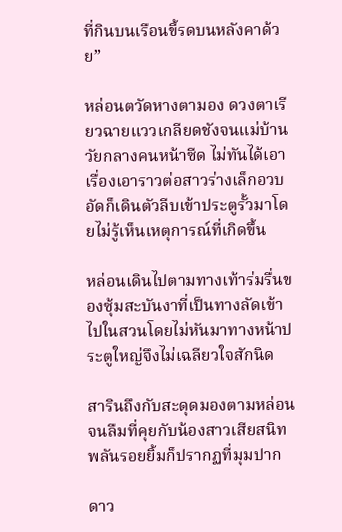ที่กินบนเรือนขี้รดบนหลังคาด้วย”

หล่อนตวัดหางตามอง ดวงตาเรียวฉายแววเกลียดชังจนแม่บ้านวัยกลางคนหน้าซีด ไม่ทันได้เอาเรื่องเอาราวต่อสาวร่างเล็กอวบอัดก็เดินตัวลีบเข้าประตูรั้วมาโดยไม่รู้เห็นเหตุการณ์ที่เกิดขึ้น

หล่อนเดินไปตามทางเท้าร่มรื่นของซุ้มสะบันงาที่เป็นทางลัดเข้าไปในสวนโดยไม่หันมาทางหน้าประตูใหญ่จึงไม่เฉลียวใจสักนิด

สารินถึงกับสะดุดมองตามหล่อนจนลืมที่คุยกับน้องสาวเสียสนิท พลันรอยยิ้มก็ปรากฏที่มุมปาก

ดาว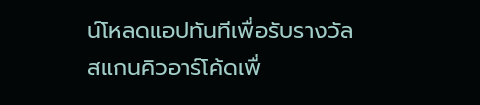น์โหลดแอปทันทีเพื่อรับรางวัล
สแกนคิวอาร์โค้ดเพื่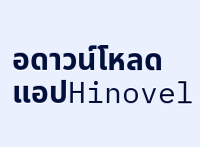อดาวน์โหลดแอปHinovel